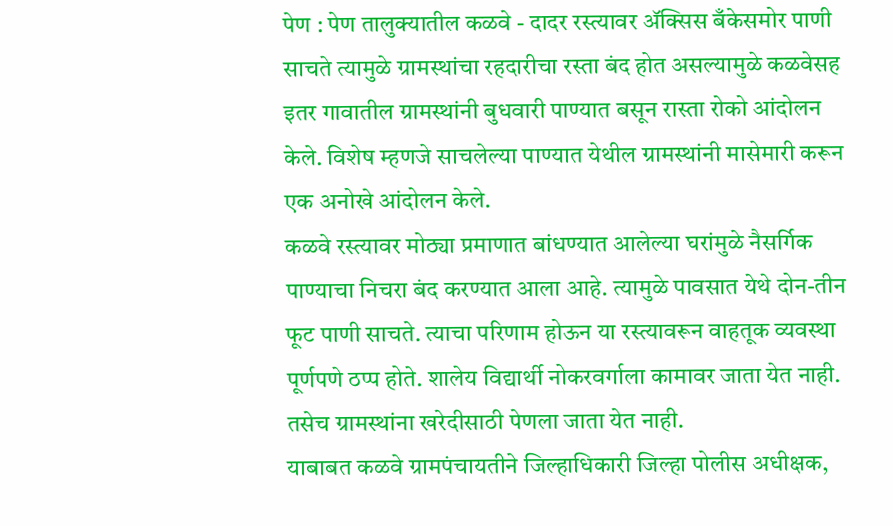पेण : पेण तालुक्यातील कळवे - दादर रस्त्यावर ॲक्सिस बँकेसमोर पाणी साचते त्यामुळे ग्रामस्थांचा रहदारीचा रस्ता बंद होत असल्यामुळे कळवेसह इतर गावातील ग्रामस्थांनी बुधवारी पाण्यात बसून रास्ता रोको आंदोलन केले. विशेष म्हणजे साचलेल्या पाण्यात येथील ग्रामस्थांनी मासेमारी करून एक अनोखे आंदोलन केले.
कळवे रस्त्यावर मोठ्या प्रमाणात बांधण्यात आलेल्या घरांमुळे नैसर्गिक पाण्याचा निचरा बंद करण्यात आला आहे. त्यामुळे पावसात येथे दोन-तीन फूट पाणी साचते. त्याचा परिणाम होऊन या रस्त्यावरून वाहतूक व्यवस्था पूर्णपणे ठप्प होते. शालेय विद्यार्थी नोकरवर्गाला कामावर जाता येत नाही. तसेच ग्रामस्थांना खरेदीसाठी पेणला जाता येत नाही.
याबाबत कळवे ग्रामपंचायतीने जिल्हाधिकारी जिल्हा पोलीस अधीक्षक,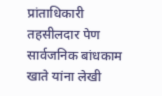प्रांताधिकारी तहसीलदार पेण सार्वजनिक बांधकाम खाते यांना लेखी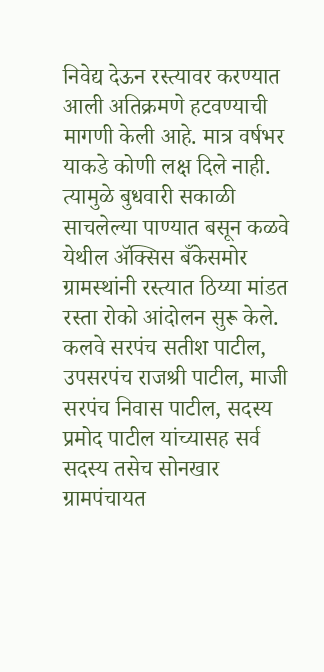निवेद्य देऊन रस्त्यावर करण्यात आली अतिक्रमणे हटवण्याची मागणी केली आहे. मात्र वर्षभर याकडे कोणी लक्ष दिले नाही. त्यामुळे बुधवारी सकाळी साचलेल्या पाण्यात बसून कळवे येथील ॲक्सिस बँकेसमोर ग्रामस्थांनी रस्त्यात ठिय्या मांडत रस्ता रोको आंदोलन सुरू केले.
कलवे सरपंच सतीश पाटील, उपसरपंच राजश्री पाटील, माजी सरपंच निवास पाटील, सदस्य प्रमोद पाटील यांच्यासह सर्व सदस्य तसेच सोनखार ग्रामपंचायत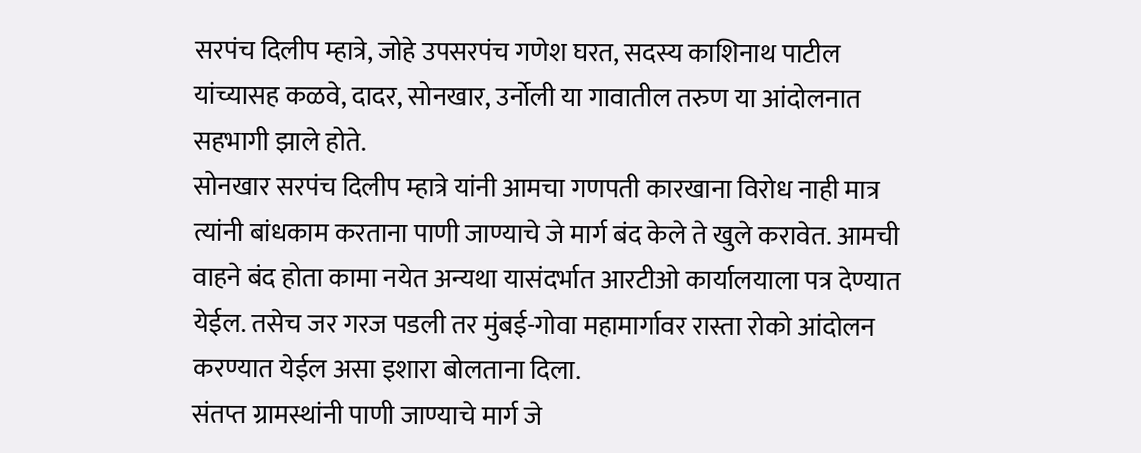सरपंच दिलीप म्हात्रे, जोहे उपसरपंच गणेश घरत, सदस्य काशिनाथ पाटील यांच्यासह कळवे, दादर, सोनखार, उर्नोली या गावातील तरुण या आंदोलनात सहभागी झाले होते.
सोनखार सरपंच दिलीप म्हात्रे यांनी आमचा गणपती कारखाना विरोध नाही मात्र त्यांनी बांधकाम करताना पाणी जाण्याचे जे मार्ग बंद केले ते खुले करावेत. आमची वाहने बंद होता कामा नयेत अन्यथा यासंदर्भात आरटीओ कार्यालयाला पत्र देण्यात येईल. तसेच जर गरज पडली तर मुंबई-गोवा महामार्गावर रास्ता रोको आंदोलन करण्यात येईल असा इशारा बोलताना दिला.
संतप्त ग्रामस्थांनी पाणी जाण्याचे मार्ग जे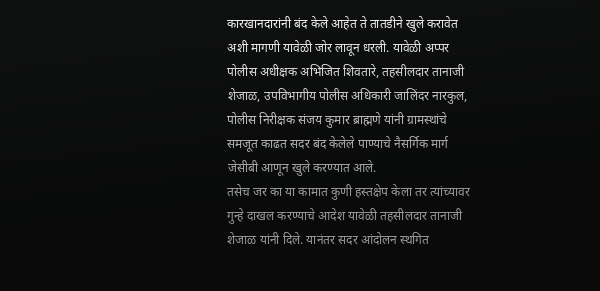कारखानदारांनी बंद केले आहेत ते तातडीने खुले करावेत अशी मागणी यावेळी जोर लावून धरली. यावेळी अप्पर पोलीस अधीक्षक अभिजित शिवतारे, तहसीलदार तानाजी शेजाळ, उपविभागीय पोलीस अधिकारी जालिंदर नारकुल, पोलीस निरीक्षक संजय कुमार ब्राह्मणे यांनी ग्रामस्थांचे समजूत काढत सदर बंद केलेले पाण्याचे नैसर्गिक मार्ग जेसीबी आणून खुले करण्यात आले.
तसेच जर का या कामात कुणी हस्तक्षेप केला तर त्यांच्यावर गुन्हे दाखल करण्याचे आदेश यावेळी तहसीलदार तानाजी शेजाळ यांनी दिले. यानंतर सदर आंदोलन स्थगित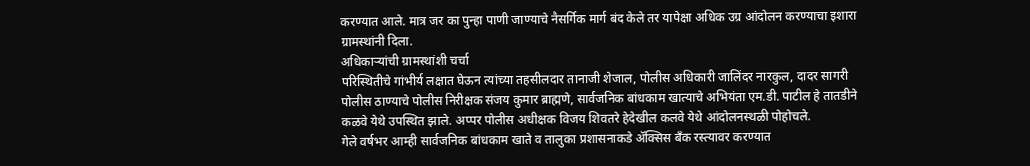करण्यात आले. मात्र जर का पुन्हा पाणी जाण्याचे नैसर्गिक मार्ग बंद केले तर यापेक्षा अधिक उग्र आंदोलन करण्याचा इशारा ग्रामस्थांनी दिला.
अधिकाऱ्यांची ग्रामस्थांशी चर्चा
परिस्थितीचे गांभीर्य लक्षात घेऊन त्यांच्या तहसीलदार तानाजी शेजाल, पोलीस अधिकारी जालिंदर नारकुल, दादर सागरी पोलीस ठाण्याचे पोलीस निरीक्षक संजय कुमार ब्राह्मणे, सार्वजनिक बांधकाम खात्याचे अभियंता एम.डी. पाटील हे तातडीने कळवे येथे उपस्थित झाले. अप्पर पोलीस अधीक्षक विजय शिवतरे हेदेखील कलवे येथे आंदोलनस्थळी पोहोचले.
गेले वर्षभर आम्ही सार्वजनिक बांधकाम खाते व तालुका प्रशासनाकडे ॲक्सिस बँक रस्त्यावर करण्यात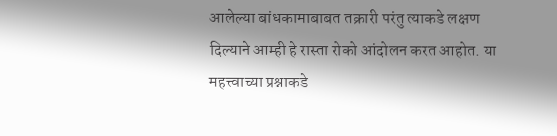आलेल्या बांधकामाबाबत तक्रारी परंतु त्याकडे लक्षण दिल्याने आम्ही हे रास्ता रोको आंदोलन करत आहोत. या महत्त्वाच्या प्रश्नाकडे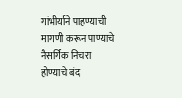गांभीर्याने पाहण्याची मागणी करून पाण्याचे नैसर्गिक निचरा होण्याचे बंद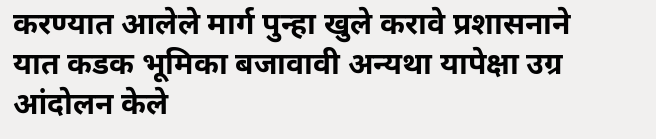करण्यात आलेले मार्ग पुन्हा खुले करावे प्रशासनाने यात कडक भूमिका बजावावी अन्यथा यापेक्षा उग्र आंदोलन केले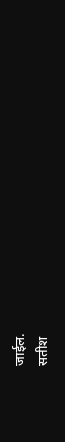जाईल.
सतीश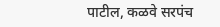पाटील, कळवे सरपंच